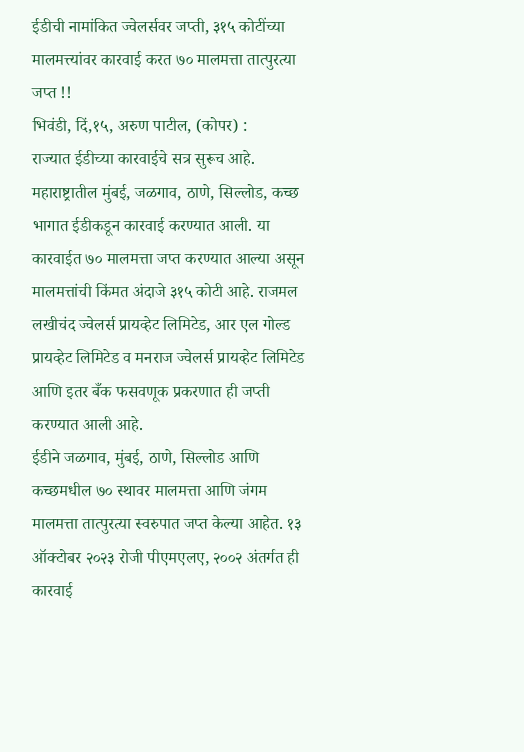ईडीची नामांकित ज्वेलर्सवर जप्ती, ३१५ कोटींच्या मालमत्त्यांवर कारवाई करत ७० मालमत्ता तात्पुरत्या जप्त !!
भिवंडी, दिं,१५, अरुण पाटील, (कोपर) :
राज्यात ईडीच्या कारवाईचे सत्र सुरूच आहे. महाराष्ट्रातील मुंबई, जळगाव, ठाणे, सिल्लोड, कच्छ भागात ईडीकडून कारवाई करण्यात आली. या कारवाईत ७० मालमत्ता जप्त करण्यात आल्या असून मालमत्तांची किंमत अंदाजे ३१५ कोटी आहे. राजमल लखीचंद ज्वेलर्स प्रायव्हेट लिमिटेड, आर एल गोल्ड प्रायव्हेट लिमिटेड व मनराज ज्वेलर्स प्रायव्हेट लिमिटेड आणि इतर बँक फसवणूक प्रकरणात ही जप्ती करण्यात आली आहे.
ईडीने जळगाव, मुंबई, ठाणे, सिल्लोड आणि कच्छमधील ७० स्थावर मालमत्ता आणि जंगम मालमत्ता तात्पुरत्या स्वरुपात जप्त केल्या आहेत. १३ ऑक्टोबर २०२३ रोजी पीएमएलए, २००२ अंतर्गत ही कारवाई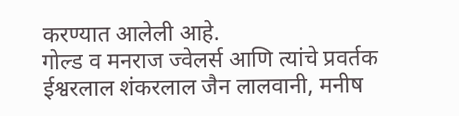करण्यात आलेली आहे.
गोल्ड व मनराज ज्वेलर्स आणि त्यांचे प्रवर्तक ईश्वरलाल शंकरलाल जैन लालवानी, मनीष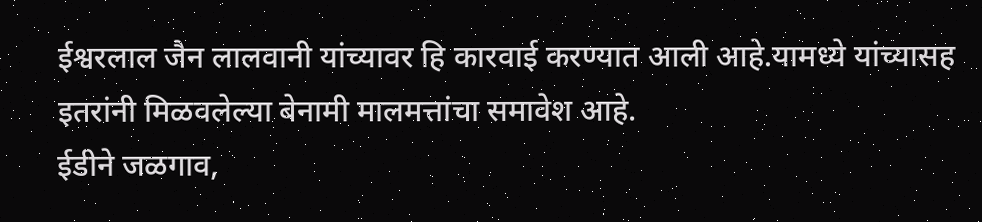ईश्वरलाल जैन लालवानी यांच्यावर हि कारवाई करण्यात आली आहे.यामध्ये यांच्यासह इतरांनी मिळवलेल्या बेनामी मालमत्तांचा समावेश आहे.
ईडीने जळगाव,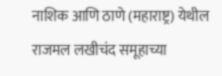नाशिक आणि ठाणे (महाराष्ट्र) येथील राजमल लखीचंद समूहाच्या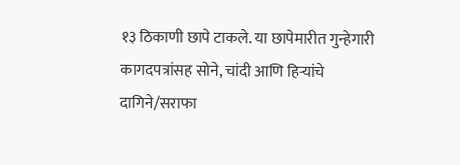१३ ठिकाणी छापे टाकले. या छापेमारीत गुन्हेगारी कागदपत्रांसह सोने, चांदी आणि हिऱ्यांचे दागिने/सराफा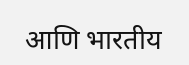आणि भारतीय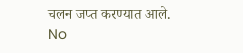चलन जप्त करण्यात आले.
No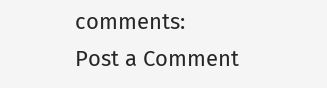comments:
Post a Comment